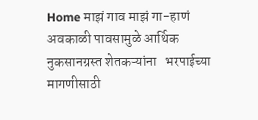Home माझं गाव माझं गा-हाणं अवकाळी पावसामुळे आर्थिक नुकसानग्रस्त शेतकऱ्यांना   भरपाईच्या मागणीसाठी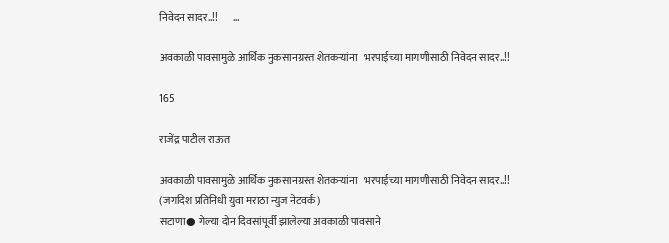निवेदन सादर..!!       ...

अवकाळी पावसामुळे आर्थिक नुकसानग्रस्त शेतकऱ्यांना   भरपाईच्या मागणीसाठी निवेदन सादर..!!

165

राजेंद्र पाटील राऊत

अवकाळी पावसामुळे आर्थिक नुकसानग्रस्त शेतकऱ्यांना   भरपाईच्या मागणीसाठी निवेदन सादर..!!                                         (जगदिश प्रतिनिधी युवा मराठा न्युज नेटवर्क)                                                                                         सटाणा● गेल्या दोन दिवसांपूर्वी झालेल्या अवकाळी पावसाने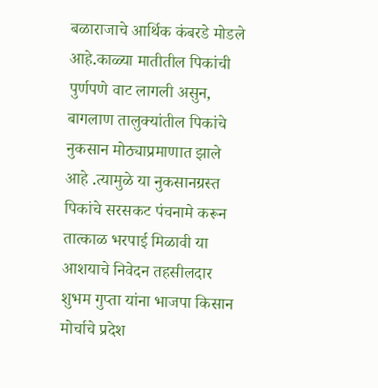बळाराजाचे आर्थिक कंबरडे मोडले आहे.काळ्या मातीतील पिकांची पुर्णपणे वाट लागली असुन, बागलाण तालुक्यांतील पिकांचे नुकसान मोठ्याप्रमाणात झाले आहे .त्यामुळे या नुकसानग्रस्त पिकांचे सरसकट पंचनामे करून तात्काळ भरपाई मिळावी या आशयाचे निवेदन तहसीलदार शुभम गुप्ता यांना भाजपा किसान मोर्चाचे प्रदेश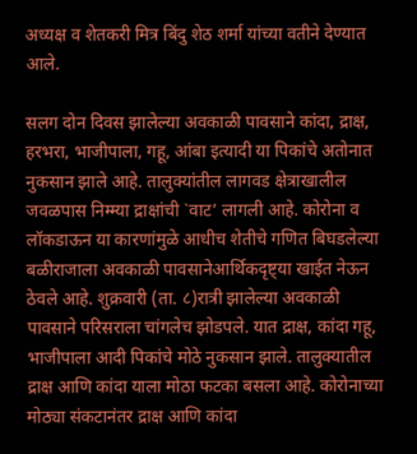अध्यक्ष व शेतकरी मित्र बिंदु शेठ शर्मा यांच्या वतीने देण्यात आले.

सलग दोन दिवस झालेल्या अवकाळी पावसाने कांदा, द्राक्ष, हरभरा, भाजीपाला, गहू, आंबा इत्यादी या पिकांचे अतोनात नुकसान झाले आहे. तालुक्यांतील लागवड क्षेत्राखालील जवळपास निम्म्या द्राक्षांची `वाट’ लागली आहे. कोरोना व लॉकडाऊन या कारणांमुळे आधीच शेतीचे गणित बिघडलेल्या बळीराजाला अवकाळी पावसानेआर्थिकदृष्ट्या खाईत नेऊन ठेवले आहे. शुक्रवारी (ता. ८)रात्री झालेल्या अवकाळी पावसाने परिसराला चांगलेच झोडपले. यात द्राक्ष, कांदा गहू, भाजीपाला आदी पिकांचे मोठे नुकसान झाले. तालुक्यातील द्राक्ष आणि कांदा याला मोठा फटका बसला आहे. कोरोनाच्या मोठ्या संकटानंतर द्राक्ष आणि कांदा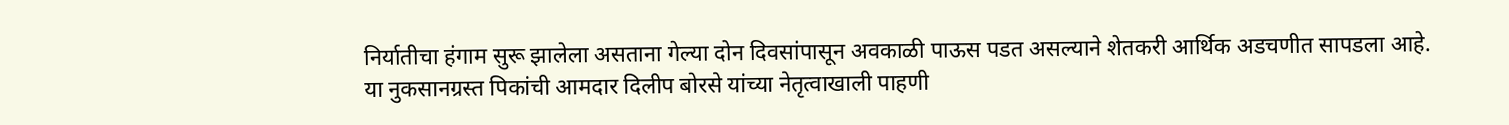निर्यातीचा हंगाम सुरू झालेला असताना गेल्या दोन दिवसांपासून अवकाळी पाऊस पडत असल्याने शेतकरी आर्थिक अडचणीत सापडला आहे.
या नुकसानग्रस्त पिकांची आमदार दिलीप बोरसे यांच्या नेतृत्वाखाली पाहणी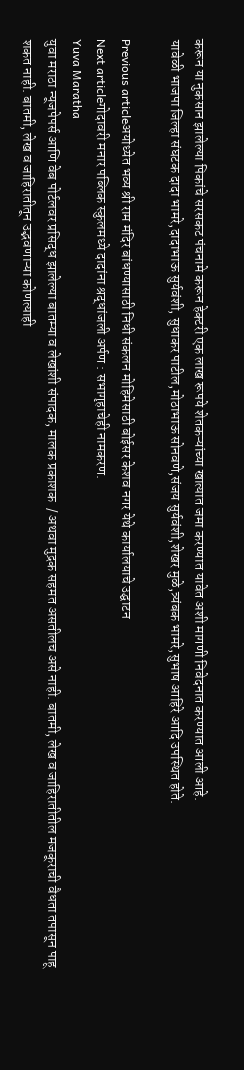करून या नुकसान झालेल्या पिकांचे सरसकट पंचनामे करून हेक्टरी एक लाख रूपये शेतकऱ्यांच्या खात्यात जमा करण्यात यावेत अशी मागणी निवेदनात करण्यात आली आहे.
यावेळी भाजपा जिल्हा संघटक दादा भामरे,दादाभाऊ सुर्यवंशी, सुधाकर पाटील,मोठाभाऊ सोनवणे,संजय सुर्यवंशी,शेखर मुळे,त्र्यंबक भामरे,सुभाष आहिरे आदि उपस्थित होते.

Previous articleअयोध्येत भव्य श्री राम मंदिर बांधण्यासाठी निधी संकलन मोहिमेसाठी बोईसर केशव नगर येथे कार्यालयाचे उद्घाटन
Next articleगोदावरी मनार पब्लिक स्कुलमध्ये दादांना श्रद्धांजली अर्पण : सभागृहाचेही नामकरण.
Yuva Maratha
युवा मराठा न्यूजपेपर्स आणि वेब पोर्टलवर प्रसिद्ध झालेल्या बातम्या व लेखांशी संपादक, मालक प्रकाशक  / अथवा मुद्रक सहमत असतीलच असे नाही. बातमी, लेख व जाहिरातीतील मजकूराची वैधता तपासून पाहू शकत नाही. बातमी, लेख व जाहिरातीतून उद्भवणाऱ्या कोणत्याही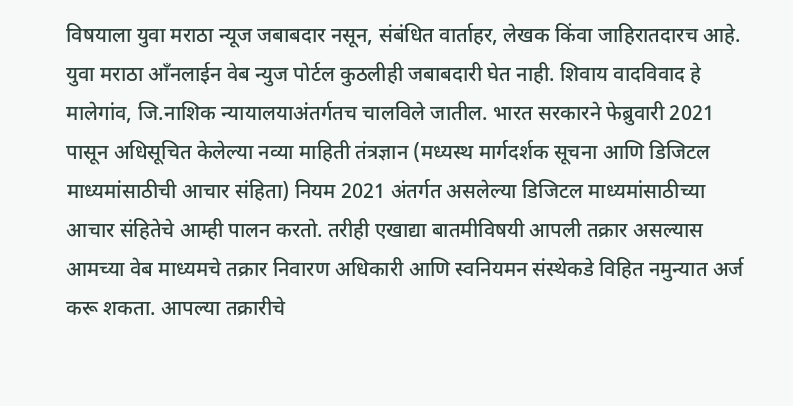विषयाला युवा मराठा न्यूज जबाबदार नसून, संबंधित वार्ताहर, लेखक किंवा जाहिरातदारच आहे. युवा मराठा आँनलाईन वेब न्युज पोर्टल कुठलीही जबाबदारी घेत नाही. शिवाय वादविवाद हे मालेगांव, जि.नाशिक न्यायालयाअंतर्गतच चालविले जातील. भारत सरकारने फेब्रुवारी 2021 पासून अधिसूचित केलेल्या नव्या माहिती तंत्रज्ञान (मध्यस्थ मार्गदर्शक सूचना आणि डिजिटल माध्यमांसाठीची आचार संहिता) नियम 2021 अंतर्गत असलेल्या डिजिटल माध्यमांसाठीच्या आचार संहितेचे आम्ही पालन करतो. तरीही एखाद्या बातमीविषयी आपली तक्रार असल्यास आमच्या वेब माध्यमचे तक्रार निवारण अधिकारी आणि स्वनियमन संस्थेकडे विहित नमुन्यात अर्ज करू शकता. आपल्या तक्रारीचे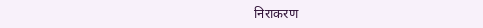निराकरण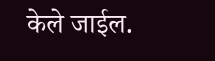केले जाईल.